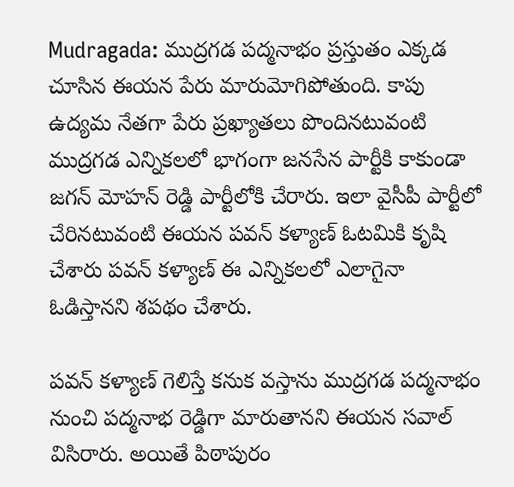Mudragada: ముద్రగడ పద్మనాభం ప్రస్తుతం ఎక్కడ చూసిన ఈయన పేరు మారుమోగిపోతుంది. కాపు ఉద్యమ నేతగా పేరు ప్రఖ్యాతలు పొందినటువంటి ముద్రగడ ఎన్నికలలో భాగంగా జనసేన పార్టీకి కాకుండా జగన్ మోహన్ రెడ్డి పార్టీలోకి చేరారు. ఇలా వైసీపీ పార్టీలో చేరినటువంటి ఈయన పవన్ కళ్యాణ్ ఓటమికి కృషి చేశారు పవన్ కళ్యాణ్ ఈ ఎన్నికలలో ఎలాగైనా ఓడిస్తానని శపథం చేశారు.

పవన్ కళ్యాణ్ గెలిస్తే కనుక వస్తాను ముద్రగడ పద్మనాభం నుంచి పద్మనాభ రెడ్డిగా మారుతానని ఈయన సవాల్ విసిరారు. అయితే పిఠాపురం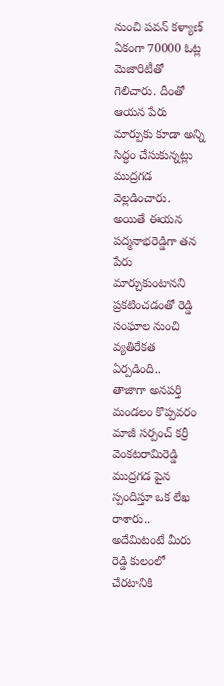నుంచి పవన్ కళ్యాణ్ ఏకంగా 70000 ఓట్ల మెజారిటీతో గెలిచారు. దీంతో ఆయన పేరు మార్పుకు కూడా అన్ని సిద్ధం చేసుకున్నట్లు ముద్రగడ వెల్లడించారు. అయితే ఈయన పద్మనాభరెడ్డిగా తన పేరు మార్చుకుంటానని ప్రకటించడంతో రెడ్డి సంఘాల నుంచి వ్యతిరేకత ఏర్పడింది..
తాజాగా అనపర్తి మండలం కొప్పవరం మాజీ సర్పంచ్ కర్రీ వెంకటరామిరెడ్డి ముద్రగడ పైన స్పందిస్తూ ఒక లేఖ రాశారు.. అదేమిటంటే మీరు రెడ్డి కులంలో చేరటానికి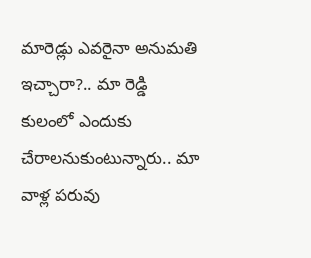మారెడ్లు ఎవరైనా అనుమతి ఇచ్చారా?.. మా రెడ్డి కులంలో ఎందుకు చేరాలనుకుంటున్నారు.. మా వాళ్ల పరువు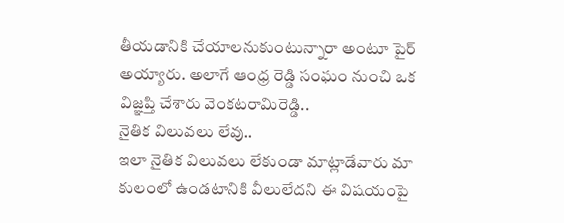తీయడానికి చేయాలనుకుంటున్నారా అంటూ పైర్ అయ్యారు. అలాగే ఆంధ్ర రెడ్డి సంఘం నుంచి ఒక విజ్ఞప్తి చేశారు వెంకటరామిరెడ్డి..
నైతిక విలువలు లేవు..
ఇలా నైతిక విలువలు లేకుండా మాట్లాడేవారు మా కులంలో ఉండటానికి వీలులేదని ఈ విషయంపై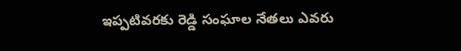ఇప్పటివరకు రెడ్డి సంఘాల నేతలు ఎవరు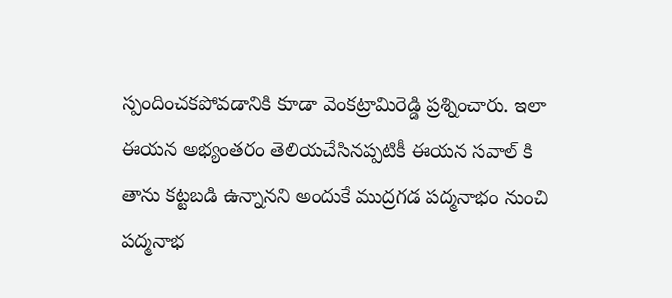స్పందించకపోవడానికి కూడా వెంకట్రామిరెడ్డి ప్రశ్నించారు. ఇలా ఈయన అభ్యంతరం తెలియచేసినప్పటికీ ఈయన సవాల్ కి తాను కట్టబడి ఉన్నానని అందుకే ముద్రగడ పద్మనాభం నుంచి పద్మనాభ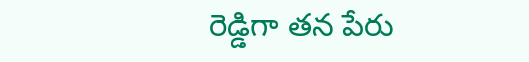రెడ్డిగా తన పేరు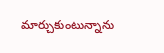మార్చుకుంటున్నాను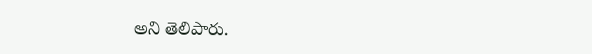అని తెలిపారు.